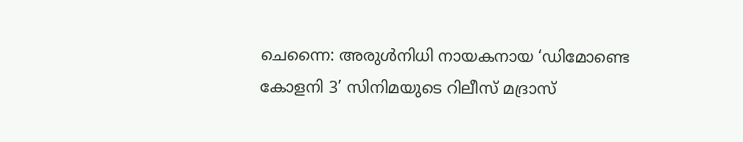ചെന്നൈ: അരുൾനിധി നായകനായ ‘ഡിമോണ്ടെ കോളനി 3’ സിനിമയുടെ റിലീസ് മദ്രാസ്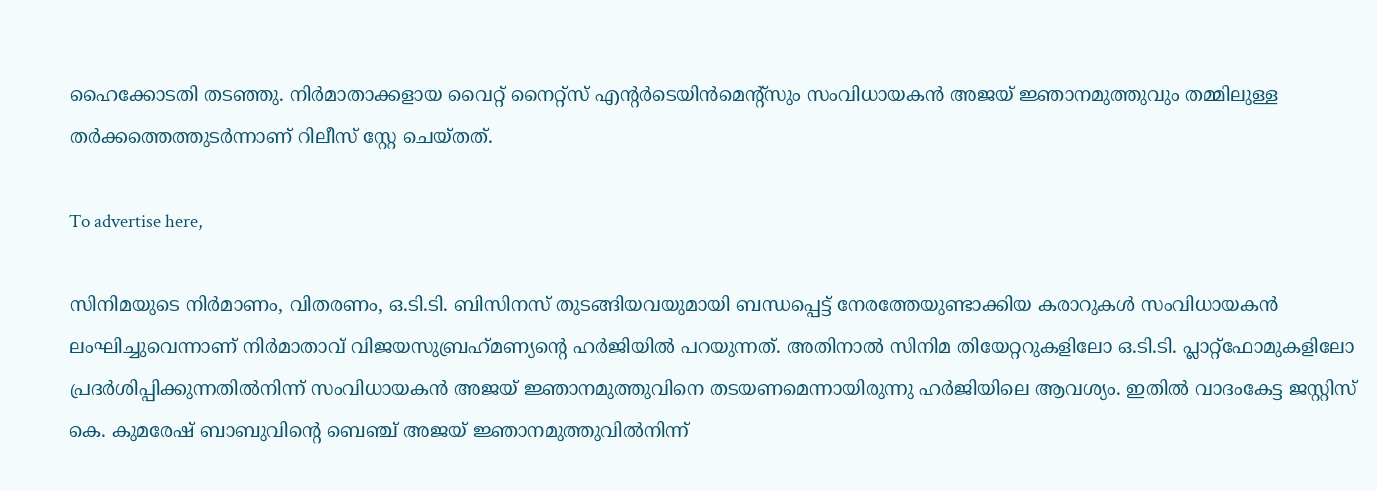ഹൈക്കോടതി തടഞ്ഞു. നിർമാതാക്കളായ വൈറ്റ് നൈറ്റ്സ് എന്റർടെയിൻമെന്റ്സും സംവിധായകൻ അജയ് ജ്ഞാനമുത്തുവും തമ്മിലുള്ള തർക്കത്തെത്തുടർന്നാണ് റിലീസ് സ്റ്റേ ചെയ്തത്.

To advertise here,

സിനിമയുടെ നിർമാണം, വിതരണം, ഒ.ടി.ടി. ബിസിനസ് തുടങ്ങിയവയുമായി ബന്ധപ്പെട്ട് നേരത്തേയുണ്ടാക്കിയ കരാറുകൾ സംവിധായകൻ ലംഘിച്ചുവെന്നാണ് നിർമാതാവ് വിജയസുബ്രഹ്‌മണ്യന്റെ ഹർജിയിൽ പറയുന്നത്. അതിനാൽ സിനിമ തിയേറ്ററുകളിലോ ഒ.ടി.ടി. പ്ലാറ്റ്ഫോമുകളിലോ പ്രദർശിപ്പിക്കുന്നതിൽനിന്ന് സംവിധായകൻ അജയ് ജ്ഞാനമുത്തുവിനെ തടയണമെന്നായിരുന്നു ഹർജിയിലെ ആവശ്യം. ഇതിൽ വാദംകേട്ട ജസ്റ്റിസ് കെ. കുമരേഷ് ബാബുവിന്റെ ബെഞ്ച് അജയ് ജ്ഞാനമുത്തുവിൽനിന്ന്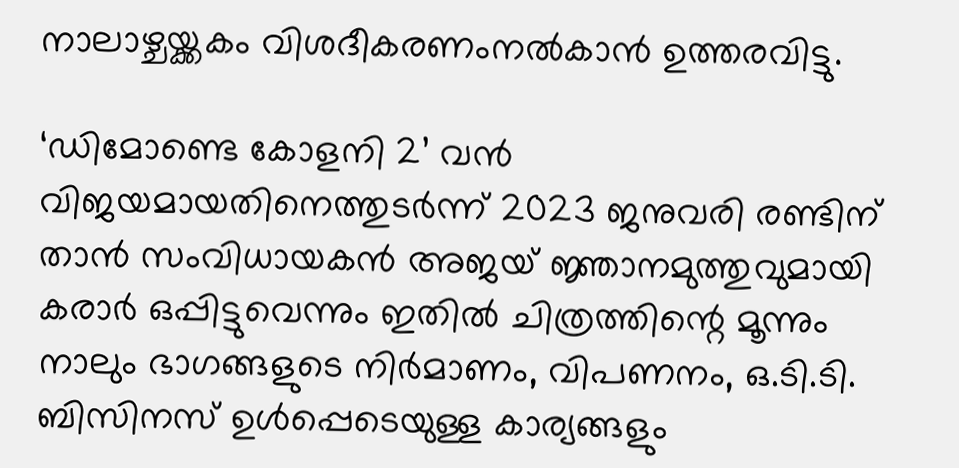നാലാഴ്ചയ്ക്കകം വിശദീകരണംനൽകാൻ ഉത്തരവിട്ടു.

‘ഡിമോണ്ടെ കോളനി 2’ വൻ വിജയമായതിനെത്തുടർന്ന് 2023 ജനുവരി രണ്ടിന് താൻ സംവിധായകൻ അജയ് ജ്ഞാനമുത്തുവുമായി കരാർ ഒപ്പിട്ടുവെന്നും ഇതിൽ ചിത്രത്തിന്റെ മൂന്നും നാലും ഭാഗങ്ങളുടെ നിർമാണം, വിപണനം, ഒ.ടി.ടി. ബിസിനസ് ഉൾപ്പെടെയുള്ള കാര്യങ്ങളും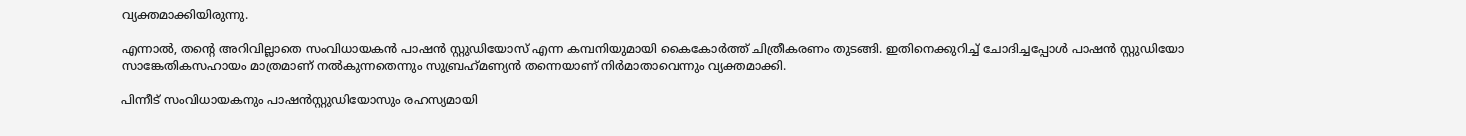വ്യക്തമാക്കിയിരുന്നു.

എന്നാൽ, തന്റെ അറിവില്ലാതെ സംവിധായകൻ പാഷൻ സ്റ്റുഡിയോസ് എന്ന കമ്പനിയുമായി കൈകോർത്ത് ചിത്രീകരണം തുടങ്ങി. ഇതിനെക്കുറിച്ച് ചോദിച്ചപ്പോൾ പാഷൻ സ്റ്റുഡിയോ സാങ്കേതികസഹായം മാത്രമാണ് നൽകുന്നതെന്നും സുബ്രഹ്‌മണ്യൻ തന്നെയാണ് നിർമാതാവെന്നും വ്യക്തമാക്കി.

പിന്നീട് സംവിധായകനും പാഷൻസ്റ്റുഡിയോസും രഹസ്യമായി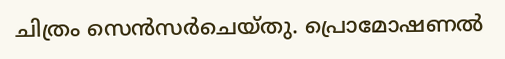ചിത്രം സെൻസർചെയ്തു. പ്രൊമോഷണൽ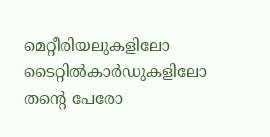മെറ്റീരിയലുകളിലോ ടൈറ്റിൽകാർഡുകളിലോ തന്റെ പേരോ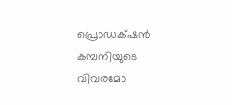പ്രൊഡക്‌ഷൻ കമ്പനിയുടെ വിവരമോ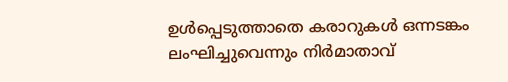ഉൾപ്പെടുത്താതെ കരാറുകൾ ഒന്നടങ്കം ലംഘിച്ചുവെന്നും നിർമാതാവ്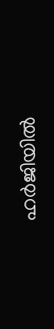ഹർജിയിൽ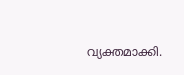വ്യക്തമാക്കി.